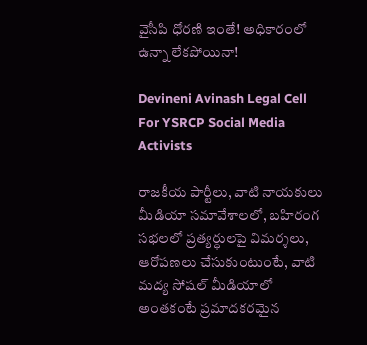వైసీపి ధోరణి ఇంతే! అధికారంలో ఉన్నా లేకపోయినా!

Devineni Avinash Legal Cell For YSRCP Social Media Activists

రాజకీయ పార్టీలు, వాటి నాయకులు మీడియా సమావేశాలలో, బహిరంగ సభలలో ప్రత్యర్ధులపై విమర్శలు, ఆరోపణలు చేసుకుంటుంటే, వాటి మద్య సోషల్ మీడియాలో అంతకంటే ప్రమాదకరమైన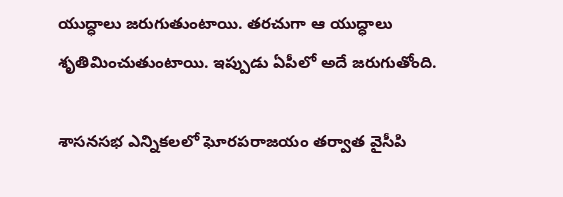యుద్ధాలు జరుగుతుంటాయి. తరచుగా ఆ యుద్ధాలు శృతిమించుతుంటాయి. ఇప్పుడు ఏపీలో అదే జరుగుతోంది.

శాసనసభ ఎన్నికలలో ఘోరపరాజయం తర్వాత వైసీపి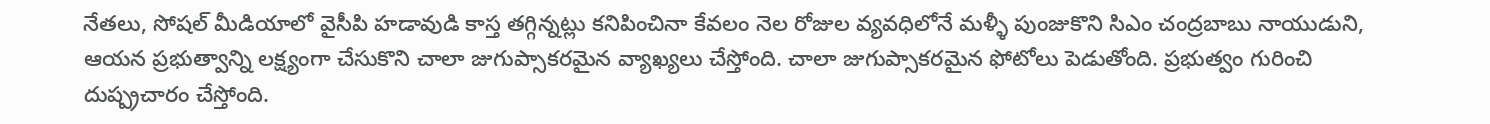నేతలు, సోషల్ మీడియాలో వైసీపి హడావుడి కాస్త తగ్గిన్నట్లు కనిపించినా కేవలం నెల రోజుల వ్యవధిలోనే మళ్ళీ పుంజుకొని సిఎం చంద్రబాబు నాయుడుని, ఆయన ప్రభుత్వాన్ని లక్ష్యంగా చేసుకొని చాలా జుగుప్సాకరమైన వ్యాఖ్యలు చేస్తోంది. చాలా జుగుప్సాకరమైన ఫోటోలు పెడుతోంది. ప్రభుత్వం గురించి దుష్ప్రచారం చేస్తోంది.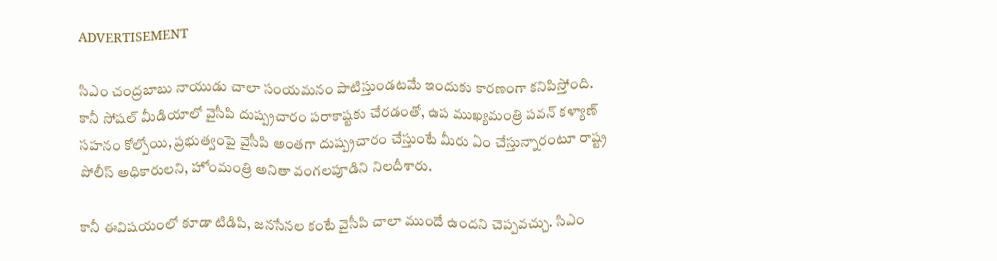ADVERTISEMENT

సిఎం చంద్రబాబు నాయుడు చాలా సంయమనం పాటిస్తుండటమే ఇందుకు కారణంగా కనిపిస్తోంది. కానీ సోషల్ మీడియాలో వైసీపి దుష్ప్రచారం పరాకాష్టకు చేరడంతో, ఉప ముఖ్యమంత్రి పవన్‌ కళ్యాణ్‌ సహనం కోల్పోయి, ప్రభుత్వంపై వైసీపి అంతగా దుష్ప్రచారం చేస్తుంటే మీరు ఏం చేస్తున్నారంటూ రాష్ట్ర పోలీస్ అధికారులని, హోంమంత్రి అనితా వంగలపూడిని నిలదీశారు.

కానీ ఈవిషయంలో కూడా టిడిపి, జనసేనల కంటే వైసీపి చాలా ముందే ఉందని చెప్పవచ్చు. సిఎం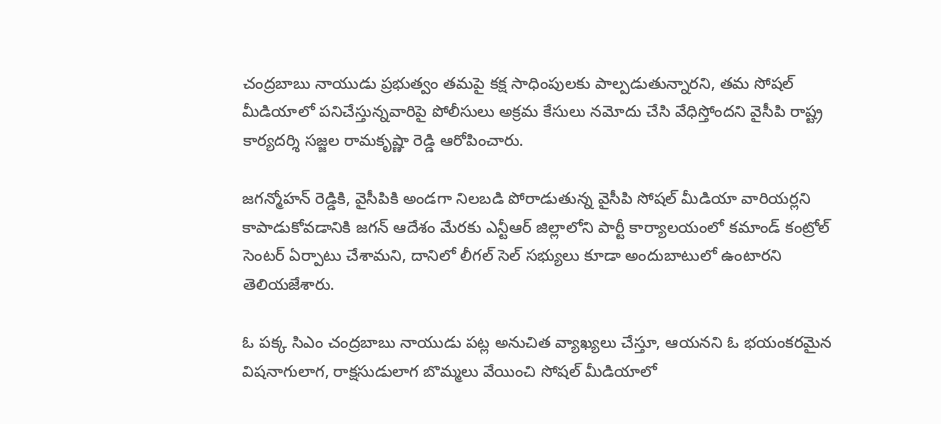చంద్రబాబు నాయుడు ప్రభుత్వం తమపై కక్ష సాధింపులకు పాల్పడుతున్నారని, తమ సోషల్ మీడియాలో పనిచేస్తున్నవారిపై పోలీసులు అక్రమ కేసులు నమోదు చేసి వేధిస్తోందని వైసీపి రాష్ట్ర కార్యదర్శి సజ్జల రామకృష్ణా రెడ్డి ఆరోపించారు.

జగన్మోహన్‌ రెడ్డికి, వైసీపికి అండగా నిలబడి పోరాడుతున్న వైసీపి సోషల్ మీడియా వారియర్లని కాపాడుకోవడానికి జగన్‌ ఆదేశం మేరకు ఎన్టీఆర్‌ జిల్లాలోని పార్టీ కార్యాలయంలో కమాండ్ కంట్రోల్ సెంటర్‌ ఏర్పాటు చేశామని, దానిలో లీగల్ సెల్ సభ్యులు కూడా అందుబాటులో ఉంటారని తెలియజేశారు.

ఓ పక్క సిఎం చంద్రబాబు నాయుడు పట్ల అనుచిత వ్యాఖ్యలు చేస్తూ, ఆయనని ఓ భయంకరమైన విషనాగులాగ, రాక్షసుడులాగ బొమ్మలు వేయించి సోషల్ మీడియాలో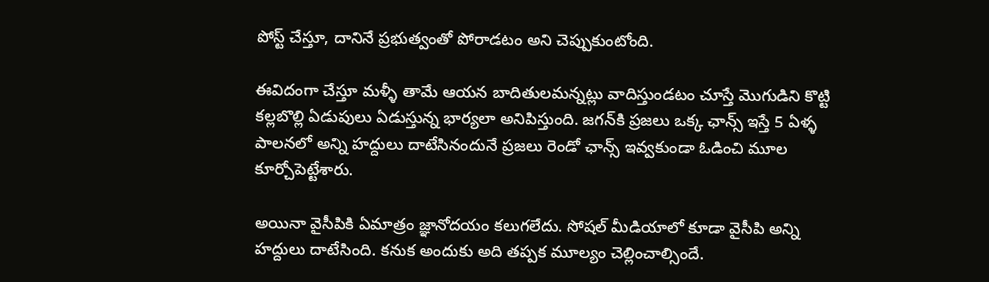పోస్ట్ చేస్తూ, దానినే ప్రభుత్వంతో పోరాడటం అని చెప్పుకుంటోంది.

ఈవిదంగా చేస్తూ మళ్ళీ తామే ఆయన బాదితులమన్నట్లు వాదిస్తుండటం చూస్తే మొగుడిని కొట్టి కల్లబొల్లి ఏడుపులు ఏడుస్తున్న భార్యలా అనిపిస్తుంది. జగన్‌కి ప్రజలు ఒక్క ఛాన్స్ ఇస్తే 5 ఏళ్ళ పాలనలో అన్ని హద్దులు దాటేసినందునే ప్రజలు రెండో ఛాన్స్ ఇవ్వకుండా ఓడించి మూల కూర్చోపెట్టేశారు.

అయినా వైసీపికి ఏమాత్రం జ్ఞానోదయం కలుగలేదు. సోషల్ మీడియాలో కూడా వైసీపి అన్ని హద్దులు దాటేసింది. కనుక అందుకు అది తప్పక మూల్యం చెల్లించాల్సిందే.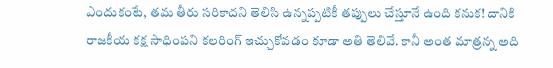ఎందుకంటే, తమ తీరు సరికాదని తెలిసి ఉన్నప్పటికీ తప్పులు చేస్తూనే ఉంది కనుక! దానికి రాజకీయ కక్ష సాధింపని కలరింగ్ ఇచ్చుకోవడం కూడా అతి తెలివే. కానీ అంత మాత్రన్న అది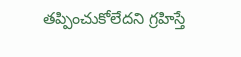తప్పించుకోలేదని గ్రహిస్తే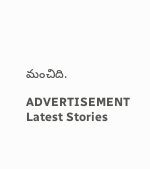మంచిది.

ADVERTISEMENT
Latest Stories